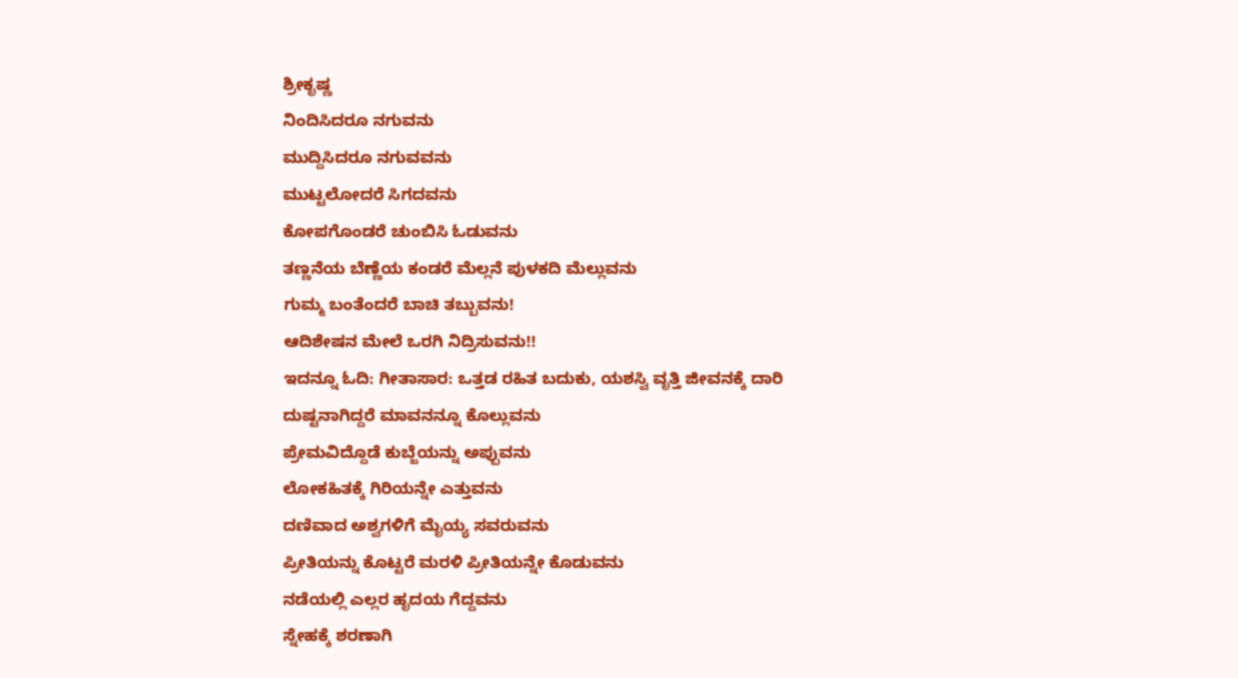ಶ್ರೀಕೃಷ್ಣ
ನಿಂದಿಸಿದರೂ ನಗುವನು
ಮುದ್ದಿಸಿದರೂ ನಗುವವನು
ಮುಟ್ಟಲೋದರೆ ಸಿಗದವನು
ಕೋಪಗೊಂಡರೆ ಚುಂಬಿಸಿ ಓಡುವನು
ತಣ್ಣನೆಯ ಬೆಣ್ಣೆಯ ಕಂಡರೆ ಮೆಲ್ಲನೆ ಪುಳಕದಿ ಮೆಲ್ಲುವನು
ಗುಮ್ಮ ಬಂತೆಂದರೆ ಬಾಚಿ ತಬ್ಬುವನು!
ಆದಿಶೇಷನ ಮೇಲೆ ಒರಗಿ ನಿದ್ರಿಸುವನು!!
ಇದನ್ನೂ ಓದಿ: ಗೀತಾಸಾರ: ಒತ್ತಡ ರಹಿತ ಬದುಕು, ಯಶಸ್ವಿ ವೃತ್ತಿ ಜೀವನಕ್ಕೆ ದಾರಿ
ದುಷ್ಟನಾಗಿದ್ದರೆ ಮಾವನನ್ನೂ ಕೊಲ್ಲುವನು
ಪ್ರೇಮವಿದ್ದೊಡೆ ಕುಬ್ಜೆಯನ್ನು ಅಪ್ಪುವನು
ಲೋಕಹಿತಕ್ಕೆ ಗಿರಿಯನ್ನೇ ಎತ್ತುವನು
ದಣಿವಾದ ಅಶ್ವಗಳಿಗೆ ಮೈಯ್ಯ ಸವರುವನು
ಪ್ರೀತಿಯನ್ನು ಕೊಟ್ಟರೆ ಮರಳಿ ಪ್ರೀತಿಯನ್ನೇ ಕೊಡುವನು
ನಡೆಯಲ್ಲಿ ಎಲ್ಲರ ಹೃದಯ ಗೆದ್ದವನು
ಸ್ನೇಹಕ್ಕೆ ಶರಣಾಗಿ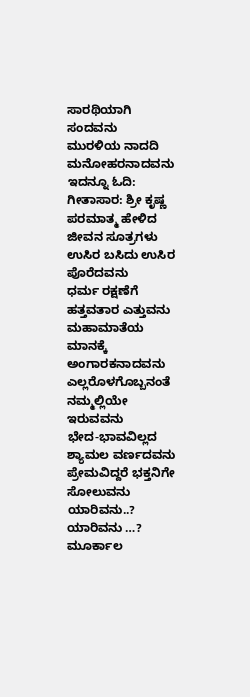ಸಾರಥಿಯಾಗಿ ಸಂದವನು
ಮುರಳಿಯ ನಾದದಿ ಮನೋಹರನಾದವನು
ಇದನ್ನೂ ಓದಿ: ಗೀತಾಸಾರ: ಶ್ರೀ ಕೃಷ್ಣ ಪರಮಾತ್ಮ ಹೇಳಿದ ಜೀವನ ಸೂತ್ರಗಳು
ಉಸಿರ ಬಸಿದು ಉಸಿರ ಪೊರೆದವನು
ಧರ್ಮ ರಕ್ಷಣೆಗೆ ಹತ್ತವತಾರ ಎತ್ತುವನು
ಮಹಾಮಾತೆಯ ಮಾನಕ್ಕೆ ಅಂಗಾರಕನಾದವನು
ಎಲ್ಲರೊಳಗೊಬ್ಬನಂತೆ ನಮ್ಮಲ್ಲಿಯೇ ಇರುವವನು
ಭೇದ-ಭಾವವಿಲ್ಲದ ಶ್ಯಾಮಲ ವರ್ಣದವನು
ಪ್ರೇಮವಿದ್ದರೆ ಭಕ್ತನಿಗೇ ಸೋಲುವನು
ಯಾರಿವನು..? ಯಾರಿವನು …?
ಮೂರ್ಕಾಲ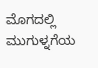ಮೊಗದಲ್ಲಿ
ಮುಗುಳ್ನಗೆಯ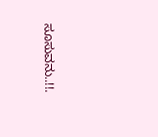ಸೂಸುವನು..!!.